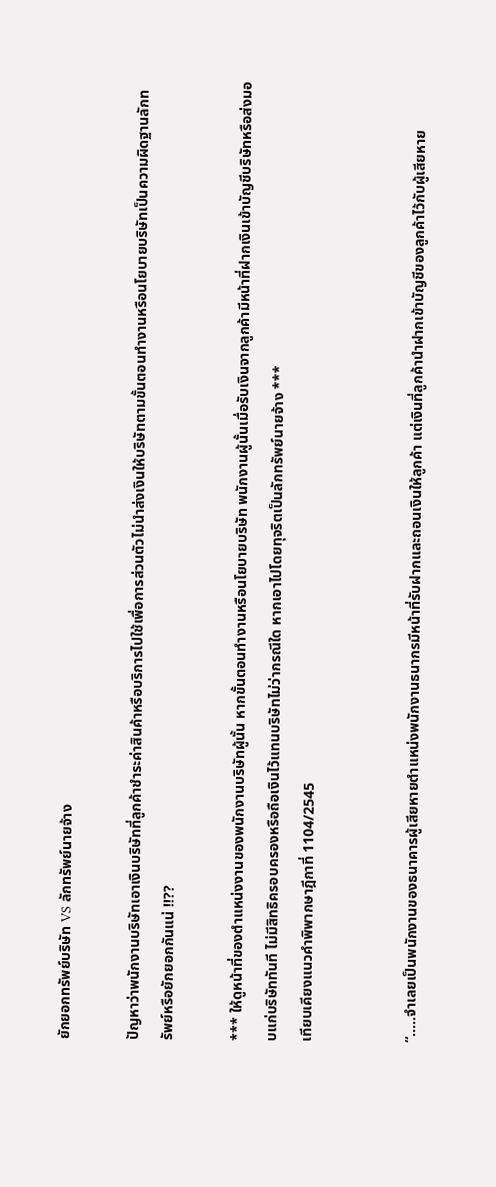ยักยอกทรัพย์บริษัท VS ลักทรัพย์นายจ้าง

ปัญหาว่าพนักงานบริษัทเอาเงินบริษัทที่ลูกค้าชำระค่าสินค้าหรือบริการไปใช้เพื่อการส่วนตัวไม่นำส่งเงินให้บริษัทตามขั้นตอนทำงานหรือนโยบายบริษัทเป็นความผิดฐานลักทรัพย์หรือยักยอกกันแน่ !!??

*** ให้ดูหน้าที่ของตำแหน่งงานของพนักงานบริษัทผู้นั้น หากขั้นตอนทำงานหรือนโยบายบริษัท พนักงานผู้นั้นเมื่อรับเงินจากลูกค้ามีหน้าที่ฝากเงินเข้าบัญชีบริษัทหรือส่งมอบแก่บริษัททันที ไม่มีสิทธิครอบครองหรือถือเงินไว้แทนบริษัทไม่ว่ากรณีใด หากเอาไปโดยทุจริตเป็นลักทรัพย์นายจ้าง ***
เทียบเคียงแนวคำพิพากษาฎีกาที่ 1104/2545


“…..จำเลยเป็นพนักงานของธนาคารผู้เสียหายตำแหน่งพนักงานธนากรมีหน้าที่รับฝากและถอนเงินให้ลูกค้า แต่เงินที่ลูกค้านำฝากเข้าบัญชีของลูกค้าไว้กับผู้เสียหาย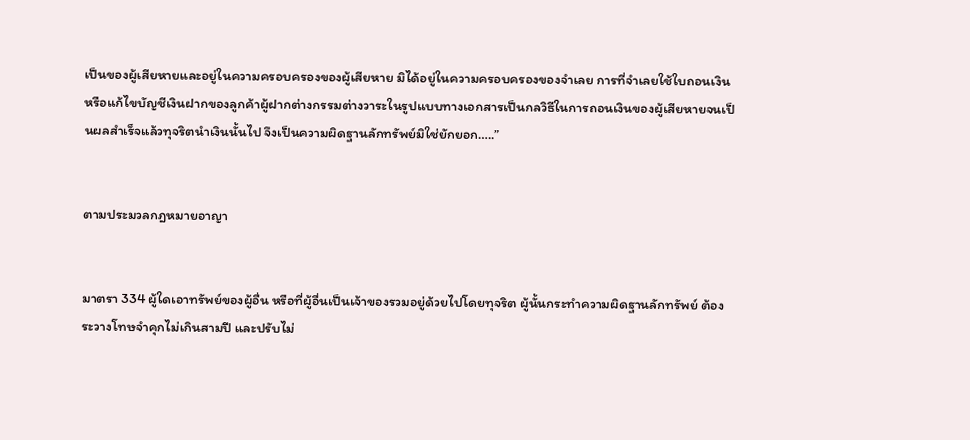เป็นของผู้เสียหายและอยู่ในความครอบครองของผู้เสียหาย มิได้อยู่ในความครอบครองของจำเลย การที่จำเลยใช้ใบถอนเงินหรือแก้ไขบัญชีเงินฝากของลูกค้าผู้ฝากต่างกรรมต่างวาระในรูปแบบทางเอกสารเป็นกลวิธีในการถอนเงินของผู้เสียหายจนเป็นผลสำเร็จแล้วทุจริตนำเงินนั้นไป จึงเป็นความผิดฐานลักทรัพย์มิใช่ยักยอก…..”


ตามประมวลกฎหมายอาญา


มาตรา 334 ผู้ใดเอาทรัพย์ของผู้อื่น หรือที่ผู้อื่นเป็นเจ้าของรวมอยู่ด้วยไปโดยทุจริต ผู้นั้นกระทำความผิดฐานลักทรัพย์ ต้องระวางโทษจำคุกไม่เกินสามปี และปรับไม่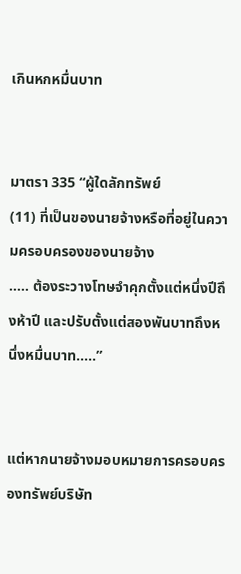เกินหกหมื่นบาท


มาตรา 335 “ผู้ใดลักทรัพย์
(11) ที่เป็นของนายจ้างหรือที่อยู่ในความครอบครองของนายจ้าง
….. ต้องระวางโทษจำคุกตั้งแต่หนึ่งปีถึงห้าปี และปรับตั้งแต่สองพันบาทถึงหนึ่งหมื่นบาท…..”


แต่หากนายจ้างมอบหมายการครอบครองทรัพย์บริษัท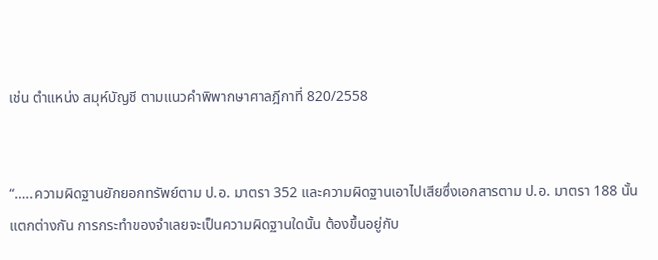เช่น ตำแหน่ง สมุห์บัญชี ตามแนวคำพิพากษาศาลฎีกาที่ 820/2558


“…..ความผิดฐานยักยอกทรัพย์ตาม ป.อ. มาตรา 352 และความผิดฐานเอาไปเสียซึ่งเอกสารตาม ป.อ. มาตรา 188 นั้น แตกต่างกัน การกระทำของจำเลยจะเป็นความผิดฐานใดนั้น ต้องขึ้นอยู่กับ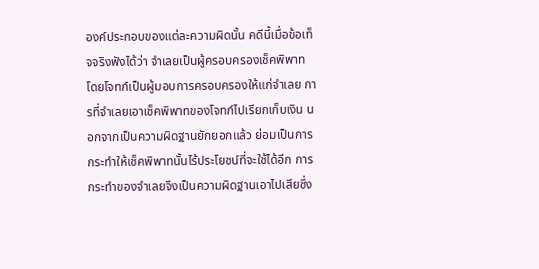องค์ประกอบของแต่ละความผิดนั้น คดีนี้เมื่อข้อเท็จจริงฟังได้ว่า จำเลยเป็นผู้ครอบครองเช็คพิพาทโดยโจทก์เป็นผู้มอบการครอบครองให้แก่จำเลย การที่จำเลยเอาเช็คพิพาทของโจทก์ไปเรียกเก็บเงิน นอกจากเป็นความผิดฐานยักยอกแล้ว ย่อมเป็นการกระทำให้เช็คพิพาทนั้นไร้ประโยชน์ที่จะใช้ได้อีก การกระทำของจำเลยจึงเป็นความผิดฐานเอาไปเสียซึ่ง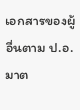เอกสารของผู้อื่นตาม ป.อ. มาต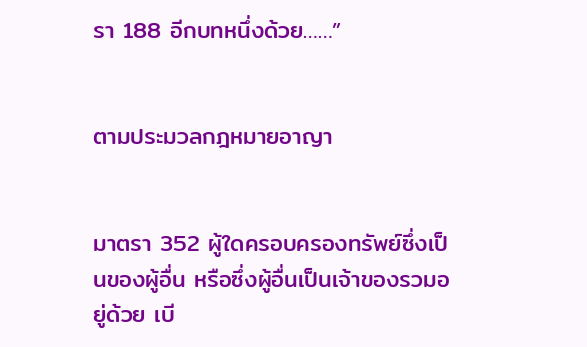รา 188 อีกบทหนึ่งด้วย……”


ตามประมวลกฎหมายอาญา


มาตรา 352 ผู้ใดครอบครองทรัพย์ซึ่งเป็นของผู้อื่น หรือซึ่งผู้อื่นเป็นเจ้าของรวมอยู่ด้วย เบี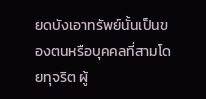ยดบังเอาทรัพย์นั้นเป็นของตนหรือบุคคลที่สามโดยทุจริต ผู้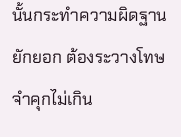นั้นกระทำความผิดฐานยักยอก ต้องระวางโทษจำคุกไม่เกิน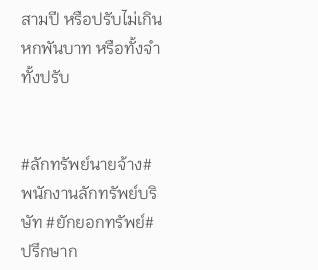สามปี หรือปรับไม่เกินหกพันบาท หรือทั้งจำทั้งปรับ


#ลักทรัพย์นายจ้าง#พนักงานลักทรัพย์บริษัท #ยักยอกทรัพย์#ปรึกษาก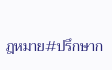ฎหมาย#ปรึกษาก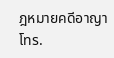ฎหมายคดีอาญา โทร.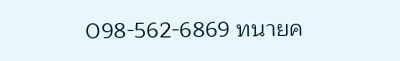098-562-6869 ทนายค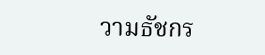วามธัชกร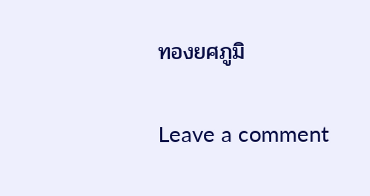ทองยศภูมิ

Leave a comment